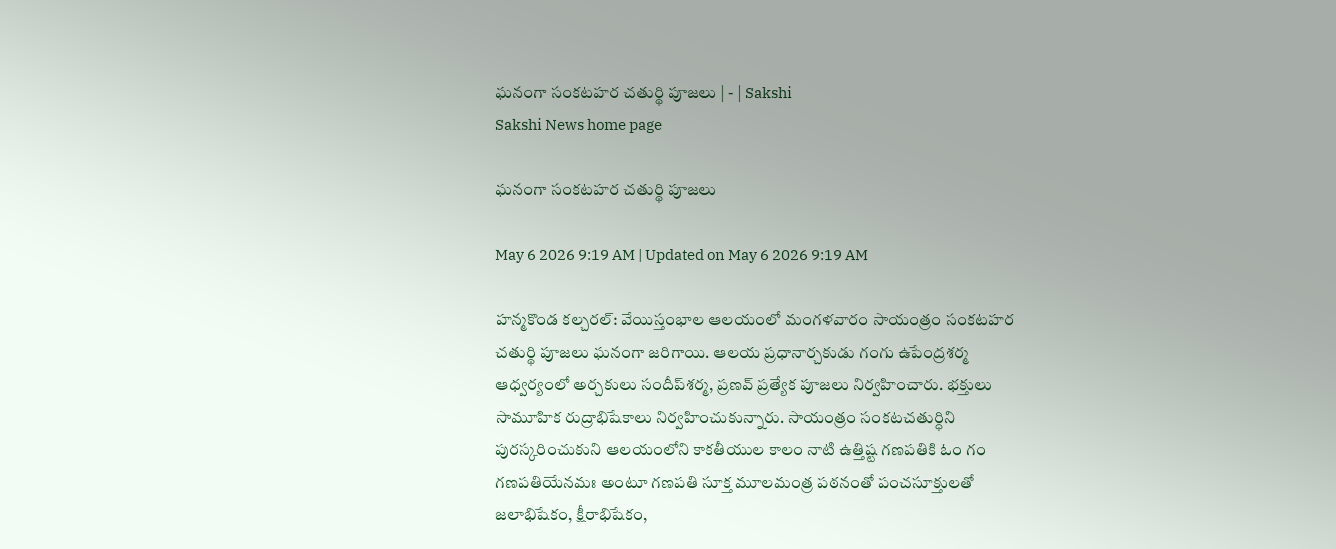ఘనంగా సంకటహర చతుర్థి పూజలు | - | Sakshi
Sakshi News home page

ఘనంగా సంకటహర చతుర్థి పూజలు

May 6 2026 9:19 AM | Updated on May 6 2026 9:19 AM

హన్మకొండ కల్చరల్‌: వేయిస్తంభాల ఆలయంలో మంగళవారం సాయంత్రం సంకటహర చతుర్థి పూజలు ఘనంగా జరిగాయి. ఆలయ ప్రధానార్చకుడు గంగు ఉపేంద్రశర్మ ఆధ్వర్యంలో అర్చకులు సందీప్‌శర్మ, ప్రణవ్‌ ప్రత్యేక పూజలు నిర్వహించారు. భక్తులు సామూహిక రుద్రాభిషేకాలు నిర్వహించుకున్నారు. సాయంత్రం సంకటచతుర్ధిని పురస్కరించుకుని ఆలయంలోని కాకతీయుల కాలం నాటి ఉత్తిష్ట గణపతికి ఓం గం గణపతియేనమః అంటూ గణపతి సూక్త మూలమంత్ర పఠనంతో పంచసూక్తులతో జలాభిషేకం, క్షీరాభిషేకం,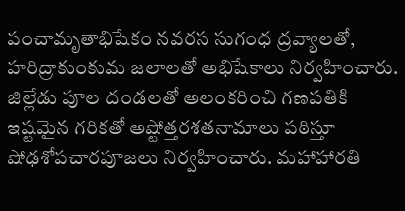పంచామృతాభిషేకం నవరస సుగంధ ద్రవ్యాలతో, హరిద్రాకుంకుమ జలాలతో అభిషేకాలు నిర్వహించారు. జిల్లేడు పూల దండలతో అలంకరించి గణపతికి ఇష్టమైన గరికతో అష్టోత్తరశతనామాలు పఠిస్తూ షోఢశోపచారపూజలు నిర్వహించారు. మహాహారతి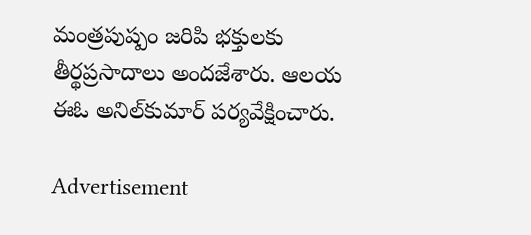మంత్రపుష్పం జరిపి భక్తులకు తీర్థప్రసాదాలు అందజేశారు. ఆలయ ఈఓ అనిల్‌కుమార్‌ పర్యవేక్షించారు.

Advertisement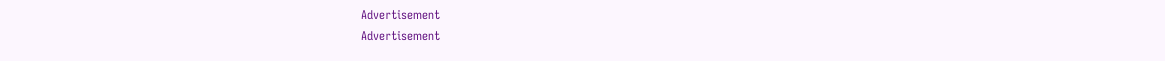Advertisement
Advertisement